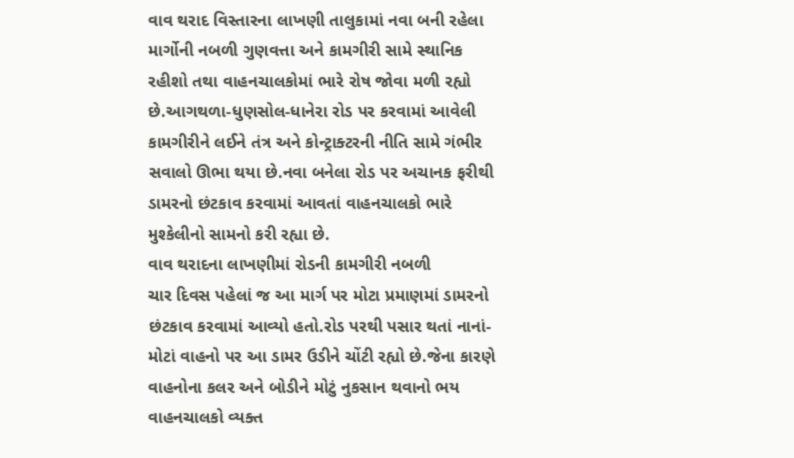વાવ થરાદ વિસ્તારના લાખણી તાલુકામાં નવા બની રહેલા માર્ગોની નબળી ગુણવત્તા અને કામગીરી સામે સ્થાનિક રહીશો તથા વાહનચાલકોમાં ભારે રોષ જોવા મળી રહ્યો છે.આગથળા-ધુણસોલ-ધાનેરા રોડ પર કરવામાં આવેલી કામગીરીને લઈને તંત્ર અને કોન્ટ્રાક્ટરની નીતિ સામે ગંભીર સવાલો ઊભા થયા છે.નવા બનેલા રોડ પર અચાનક ફરીથી ડામરનો છંટકાવ કરવામાં આવતાં વાહનચાલકો ભારે મુશ્કેલીનો સામનો કરી રહ્યા છે.
વાવ થરાદના લાખણીમાં રોડની કામગીરી નબળી
ચાર દિવસ પહેલાં જ આ માર્ગ પર મોટા પ્રમાણમાં ડામરનો છંટકાવ કરવામાં આવ્યો હતો.રોડ પરથી પસાર થતાં નાનાં-મોટાં વાહનો પર આ ડામર ઉડીને ચોંટી રહ્યો છે.જેના કારણે વાહનોના કલર અને બોડીને મોટું નુકસાન થવાનો ભય વાહનચાલકો વ્યક્ત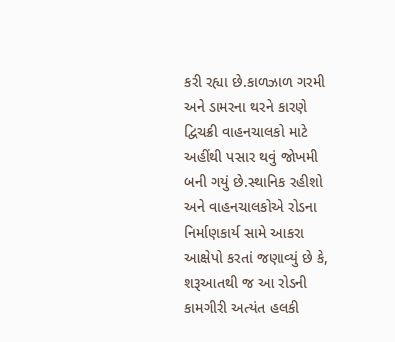કરી રહ્યા છે.કાળઝાળ ગરમી અને ડામરના થરને કારણે દ્વિચક્રી વાહનચાલકો માટે અહીંથી પસાર થવું જોખમી બની ગયું છે.સ્થાનિક રહીશો અને વાહનચાલકોએ રોડના નિર્માણકાર્ય સામે આકરા આક્ષેપો કરતાં જણાવ્યું છે કે, શરૂઆતથી જ આ રોડની કામગીરી અત્યંત હલકી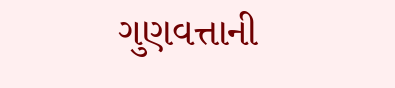ગુણવત્તાની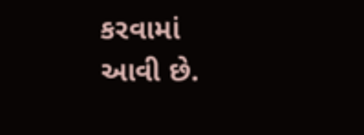કરવામાં આવી છે.